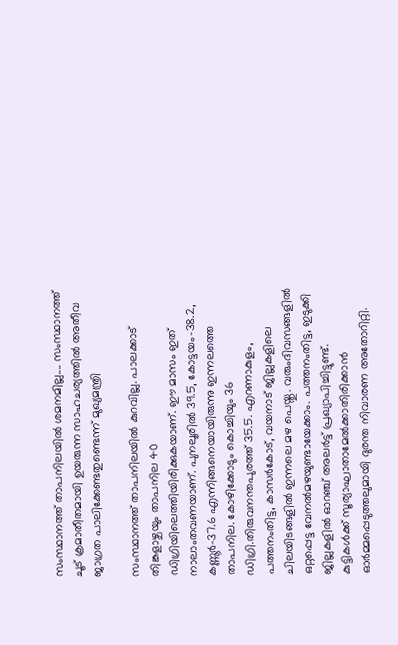സംസ്ഥാനത്ത് താപനിലയിൽ ശമനമില്ല.... സംസ്ഥാനത്ത് ചൂട് ക്രമാതീതമായി ഉയരുന്ന സാഹചര്യത്തിൽ അതീവ ജാഗ്രത പാലിക്കേണ്ടതുണ്ടെന്ന് മുഖ്യമന്ത്രി

സംസ്ഥാനത്ത് താപനിലയിൽ കുറവില്ല. പാലക്കാട് തിങ്കളാഴ്ചയും താപനില 40 ഡിഗ്രിയിലെത്തിയിരിക്കുകയാണ്. ഈ മാസം ഇത് നാലാംതവണയാണ്. പുനലൂരിൽ 39.5, കോട്ടയം-38.2, കണ്ണൂർ-37.6 എന്നിങ്ങനെയായിരുന്നു ഇന്നലത്തെ താപനില. കോഴിക്കോടും കൊച്ചിയും 36 ഡിഗ്രി.തിരുവനന്തപുരത്ത് 35.5. എറണാകുളം, പത്തനംതിട്ട, കാസർകോട്, വയനാട് ജില്ലകളിലെ ചിലയിടങ്ങളിൽ ഇന്നലെ മഴ പെയ്തു. വരുംദിവസങ്ങളിൽ ഒറ്റപ്പെട്ട വേനൽമഴയുണ്ടായേക്കാം. പത്തനംതിട്ട, ഇടുക്കി ജില്ലകളിൽ ഓറഞ്ച് അലർട്ട് പ്രഖ്യാപിച്ചിട്ടുണ്ട്.
കുട്ടികൾക്ക് സൂര്യാഘാതാമേൽക്കാതിരിക്കാൻ ഓർമ്മപ്പെടുത്തലുമായി ദുരന്ത നിവാരണ അതോറിറ്റി.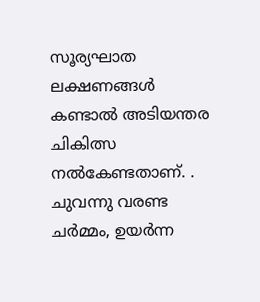സൂര്യഘാത ലക്ഷണങ്ങൾ കണ്ടാൽ അടിയന്തര ചികിത്സ നൽകേണ്ടതാണ്. . ചുവന്നു വരണ്ട ചർമ്മം, ഉയർന്ന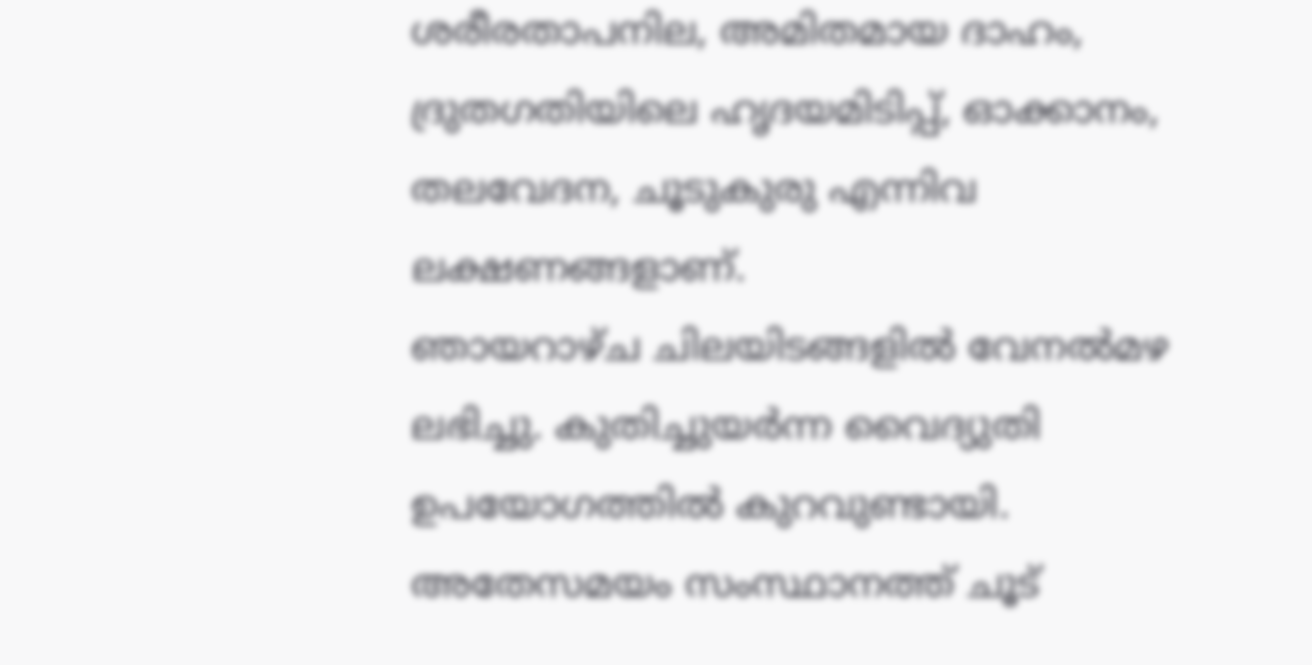ശരീരതാപനില, അമിതമായ ദാഹം, ദ്രുതഗതിയിലെ ഹൃദയമിടിപ്പ്, ഓക്കാനം, തലവേദന, ചൂടുകുരു എന്നിവ ലക്ഷണങ്ങളാണ്.
ഞായറാഴ്ച ചിലയിടങ്ങളിൽ വേനൽമഴ ലഭിച്ചു. കുതിച്ചുയർന്ന വൈദ്യുതി ഉപയോഗത്തിൽ കുറവുണ്ടായി.
അതേസമയം സംസ്ഥാനത്ത് ചൂട്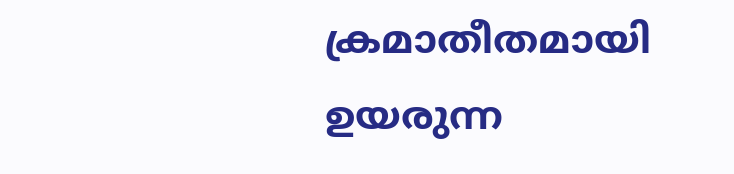ക്രമാതീതമായി ഉയരുന്ന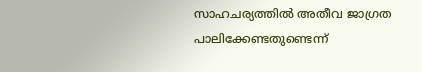സാഹചര്യത്തിൽ അതീവ ജാഗ്രത പാലിക്കേണ്ടതുണ്ടെന്ന്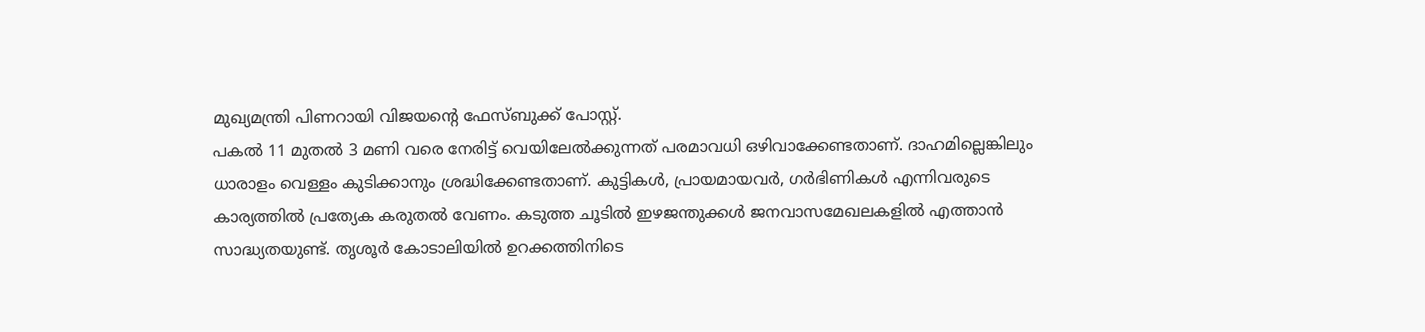മുഖ്യമന്ത്രി പിണറായി വിജയന്റെ ഫേസ്ബുക്ക് പോസ്റ്റ്.
പകൽ 11 മുതൽ 3 മണി വരെ നേരിട്ട് വെയിലേൽക്കുന്നത് പരമാവധി ഒഴിവാക്കേണ്ടതാണ്. ദാഹമില്ലെങ്കിലും ധാരാളം വെള്ളം കുടിക്കാനും ശ്രദ്ധിക്കേണ്ടതാണ്. കുട്ടികൾ, പ്രായമായവർ, ഗർഭിണികൾ എന്നിവരുടെ കാര്യത്തിൽ പ്രത്യേക കരുതൽ വേണം. കടുത്ത ചൂടിൽ ഇഴജന്തുക്കൾ ജനവാസമേഖലകളിൽ എത്താൻ സാദ്ധ്യതയുണ്ട്. തൃശൂർ കോടാലിയിൽ ഉറക്കത്തിനിടെ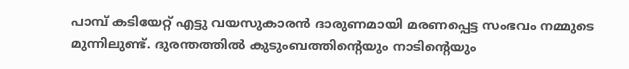പാമ്പ് കടിയേറ്റ് എട്ടു വയസുകാരൻ ദാരുണമായി മരണപ്പെട്ട സംഭവം നമ്മുടെ മുന്നിലുണ്ട്. ദുരന്തത്തിൽ കുടുംബത്തിന്റെയും നാടിന്റെയും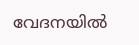വേദനയിൽ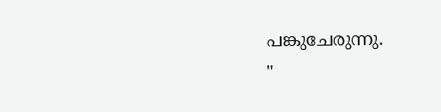പങ്കുചേരുന്നു.
"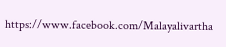https://www.facebook.com/Malayalivartha